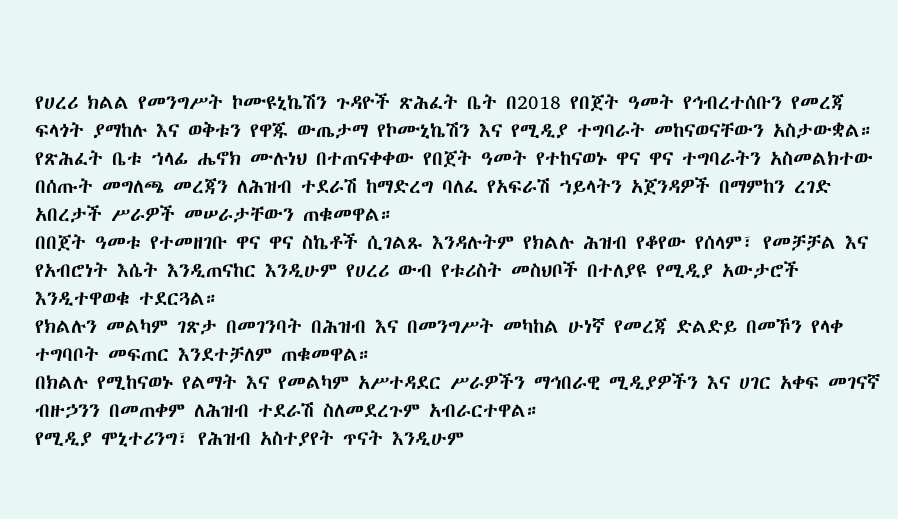የሀረሪ ክልል የመንግሥት ኮሙዩኒኬሽን ጉዳዮች ጽሕፈት ቤት በ2018 የበጀት ዓመት የኅብረተሰቡን የመረጃ ፍላጎት ያማከሉ እና ወቅቱን የዋጁ ውጤታማ የኮሙኒኬሽን እና የሚዲያ ተግባራት መከናወናቸውን አስታውቋል።
የጽሕፈት ቤቱ ኀላፊ ሔኖክ ሙሉነህ በተጠናቀቀው የበጀት ዓመት የተከናወኑ ዋና ዋና ተግባራትን አስመልክተው በሰጡት መግለጫ መረጃን ለሕዝብ ተደራሽ ከማድረግ ባለፈ የአፍራሽ ኀይላትን አጀንዳዎች በማምከን ረገድ አበረታች ሥራዎች መሠራታቸውን ጠቁመዋል።
በበጀት ዓመቱ የተመዘገቡ ዋና ዋና ስኬቶች ሲገልጹ እንዳሉትም የክልሉ ሕዝብ የቆየው የሰላም፣ የመቻቻል እና የአብሮነት እሴት እንዲጠናከር እንዲሁም የሀረሪ ውብ የቱሪስት መስህቦች በተለያዩ የሚዲያ አውታሮች እንዲተዋወቁ ተደርጓል።
የክልሉን መልካም ገጽታ በመገንባት በሕዝብ እና በመንግሥት መካከል ሁነኛ የመረጃ ድልድይ በመኾን የላቀ ተግባቦት መፍጠር እንደተቻለም ጠቁመዋል።
በክልሉ የሚከናወኑ የልማት እና የመልካም አሥተዳደር ሥራዎችን ማኅበራዊ ሚዲያዎችን እና ሀገር አቀፍ መገናኛ ብዙኃንን በመጠቀም ለሕዝብ ተደራሽ ስለመደረጉም አብራርተዋል።
የሚዲያ ሞኒተሪንግ፣ የሕዝብ አስተያየት ጥናት እንዲሁም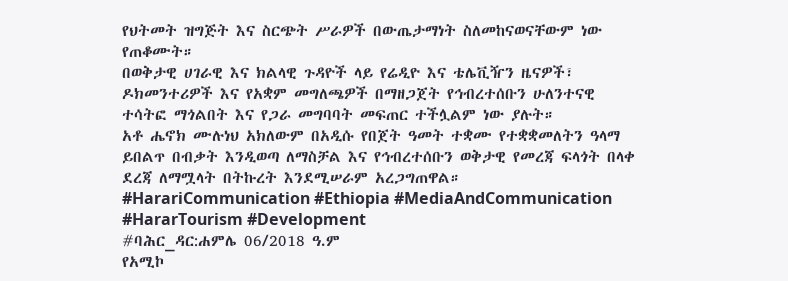የህትመት ዝግጅት እና ስርጭት ሥራዎች በውጤታማነት ስለመከናወናቸውም ነው የጠቆሙት።
በወቅታዊ ሀገራዊ እና ክልላዊ ጉዳዮች ላይ የሬዲዮ እና ቴሌቪዥን ዜናዎች፣ ዶክመንተሪዎች እና የአቋም መግለጫዎች በማዘጋጀት የኅብረተሰቡን ሁለንተናዊ ተሳትፎ ማጎልበት እና የጋራ መግባባት መፍጠር ተችሏልም ነው ያሉት።
አቶ ሔኖክ ሙሉነህ አክለውም በአዲሱ የበጀት ዓመት ተቋሙ የተቋቋመለትን ዓላማ ይበልጥ በብቃት እንዲወጣ ለማስቻል እና የኅብረተሰቡን ወቅታዊ የመረጃ ፍላጎት በላቀ ደረጃ ለማሟላት በትኩረት እንደሚሠራም አረጋግጠዋል።
#HarariCommunication #Ethiopia #MediaAndCommunication #HararTourism #Development
#ባሕር_ዳር:ሐምሌ 06/2018 ዓ.ም
የአሚኮ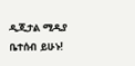ዲጂታል ሚዲያ ቤተሰብ ይሁኑ!